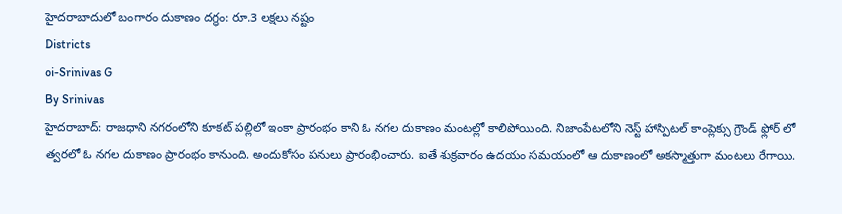హైదరాబాదులో బంగారం దుకాణం దగ్ధం: రూ.3 లక్షలు నష్టం
Districts
oi-Srinivas G
By Srinivas
హైదరాబాద్: రాజధాని నగరంలోని కూకట్ పల్లిలో ఇంకా ప్రారంభం కాని ఓ నగల దుకాణం మంటల్లో కాలిపోయింది. నిజాంపేటలోని నెస్ట్ హాస్పిటల్ కాంప్లెక్సు గ్రౌండ్ ఫ్లోర్ లో త్వరలో ఓ నగల దుకాణం ప్రారంభం కానుంది. అందుకోసం పనులు ప్రారంభించారు. ఐతే శుక్రవారం ఉదయం సమయంలో ఆ దుకాణంలో అకస్మాత్తుగా మంటలు రేగాయి.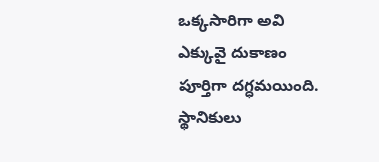ఒక్కసారిగా అవి ఎక్కువై దుకాణం పూర్తిగా దగ్ధమయింది. స్థానికులు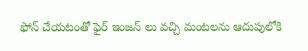ఫోన్ చేయటంతో ఫైర్ ఇంజన్ లు వచ్చి మంటలను ఆదుపులోకి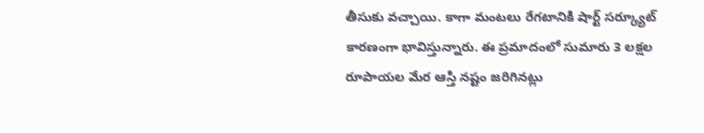తీసుకు వచ్చాయి. కాగా మంటలు రేగటానికి షార్ట్ సర్క్యూట్ కారణంగా భావిస్తున్నారు. ఈ ప్రమాదంలో సుమారు 3 లక్షల రూపాయల మేర ఆస్తి నష్టం జరిగినట్లు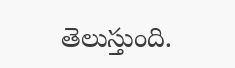తెలుస్తుంది.